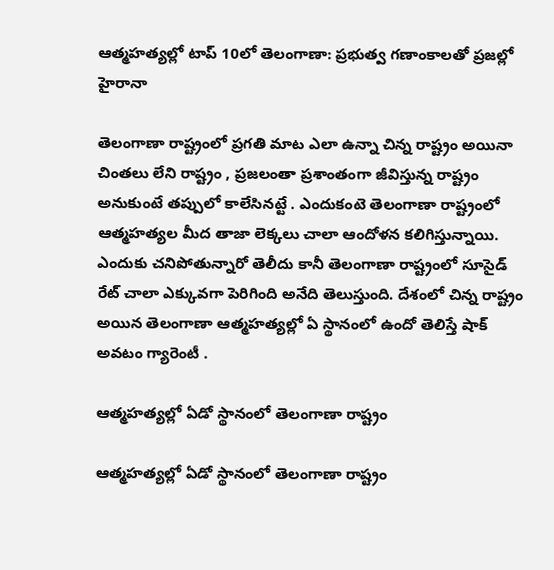ఆత్మహత్యల్లో టాప్ 10లో తెలంగాణా: ప్రభుత్వ గణాంకాలతో ప్రజల్లో హైరానా

తెలంగాణా రాష్ట్రంలో ప్రగతి మాట ఎలా ఉన్నా చిన్న రాష్ట్రం అయినా చింతలు లేని రాష్ట్రం , ప్రజలంతా ప్రశాంతంగా జీవిస్తున్న రాష్ట్రం అనుకుంటే తప్పులో కాలేసినట్టే . ఎందుకంటె తెలంగాణా రాష్ట్రంలో ఆత్మహత్యల మీద తాజా లెక్కలు చాలా ఆందోళన కలిగిస్తున్నాయి. ఎందుకు చనిపోతున్నారో తెలీదు కానీ తెలంగాణా రాష్ట్రంలో సూసైడ్ రేట్ చాలా ఎక్కువగా పెరిగింది అనేది తెలుస్తుంది. దేశంలో చిన్న రాష్ట్రం అయిన తెలంగాణా ఆత్మహత్యల్లో ఏ స్థానంలో ఉందో తెలిస్తే షాక్ అవటం గ్యారెంటీ .

ఆత్మహత్యల్లో ఏడో స్థానంలో తెలంగాణా రాష్ట్రం

ఆత్మహత్యల్లో ఏడో స్థానంలో తెలంగాణా రాష్ట్రం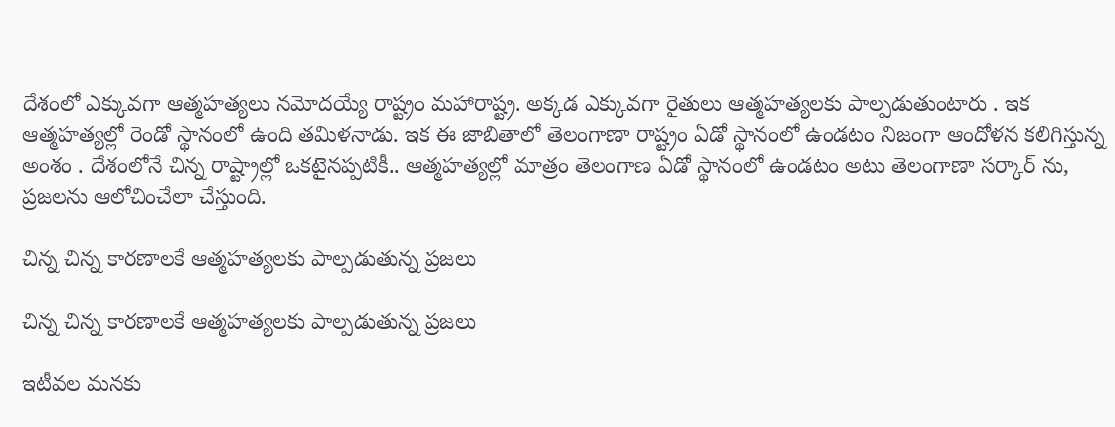దేశంలో ఎక్కువగా ఆత్మహత్యలు నమోదయ్యే రాష్ట్రం మహారాష్ట్ర. అక్కడ ఎక్కువగా రైతులు ఆత్మహత్యలకు పాల్పడుతుంటారు . ఇక ఆత్మహత్యల్లో రెండో స్థానంలో ఉంది తమిళనాడు. ఇక ఈ జాబితాలో తెలంగాణా రాష్ట్రం ఏడో స్థానంలో ఉండటం నిజంగా ఆందోళన కలిగిస్తున్న అంశం . దేశంలోనే చిన్న రాష్ట్రాల్లో ఒకటైనప్పటికీ.. ఆత్మహత్యల్లో మాత్రం తెలంగాణ ఏడో స్థానంలో ఉండటం అటు తెలంగాణా సర్కార్ ను, ప్రజలను ఆలోచించేలా చేస్తుంది.

చిన్న చిన్న కారణాలకే ఆత్మహత్యలకు పాల్పడుతున్న ప్రజలు

చిన్న చిన్న కారణాలకే ఆత్మహత్యలకు పాల్పడుతున్న ప్రజలు

ఇటీవల మనకు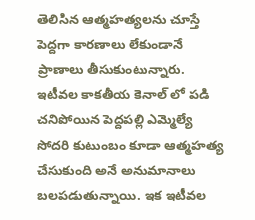తెలిసిన ఆత్మహత్యలను చూస్తే పెద్దగా కారణాలు లేకుండానే ప్రాణాలు తీసుకుంటున్నారు. ఇటీవల కాకతీయ కెనాల్ లో పడి చనిపోయిన పెద్దపల్లి ఎమ్మెల్యే సోదరి కుటుంబం కూడా ఆత్మహత్య చేసుకుంది అనే అనుమానాలు బలపడుతున్నాయి. ఇక ఇటీవల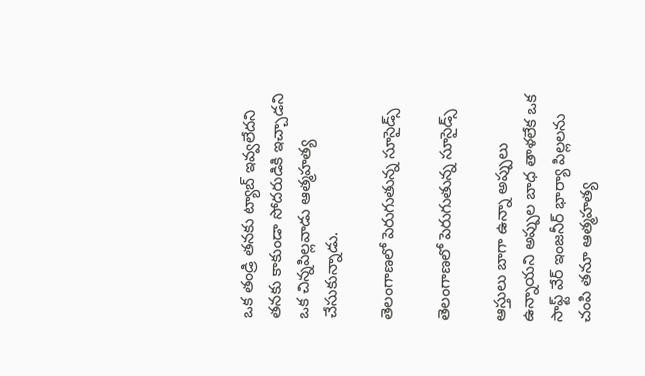ఒక తండ్రి తనకు ట్యాబ్ ఇవ్వలేదని తనకు కాకుండా సోదరుడికి ఇచ్చాడని ఒక చిన్నపిల్లవాడు ఆత్మహత్య చేసుకున్నాడు.

తెలంగాణలో పెరుగుతున్న సూసైడ్స్

తెలంగాణలో పెరుగుతున్న సూసైడ్స్

ఆస్తులు బాగా ఉన్నా అప్పులు ఉన్నాయని అప్పుల బాధ తాళలేక ఒక సాఫ్ట్ వేర్ ఇంజనీర్ భార్యా పిల్లలను చంపి తనూ ఆత్మహత్య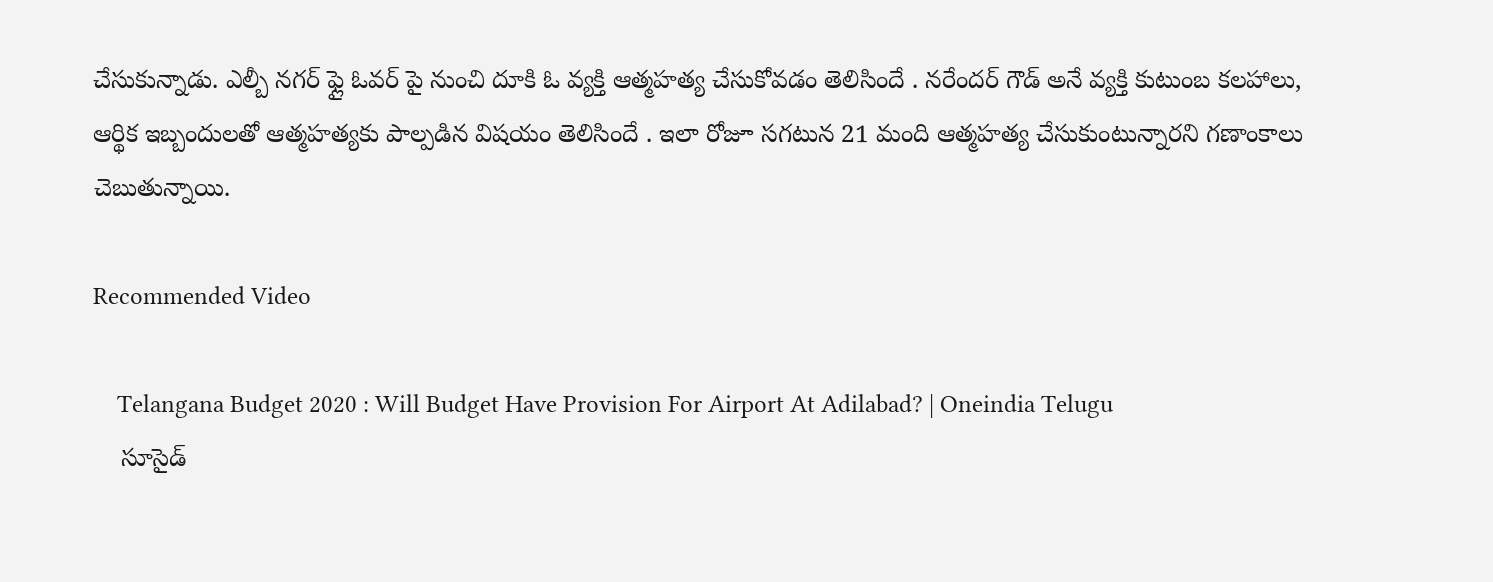చేసుకున్నాడు. ఎల్బీ నగర్ ఫ్లై ఓవర్ పై నుంచి దూకి ఓ వ్యక్తి ఆత్మహత్య చేసుకోవడం తెలిసిందే . నరేందర్ గౌడ్ అనే వ్యక్తి కుటుంబ కలహాలు, ఆర్థిక ఇబ్బందులతో ఆత్మహత్యకు పాల్పడిన విషయం తెలిసిందే . ఇలా రోజూ సగటున 21 మంది ఆత్మహత్య చేసుకుంటున్నారని గణాంకాలు చెబుతున్నాయి.

Recommended Video

    Telangana Budget 2020 : Will Budget Have Provision For Airport At Adilabad? | Oneindia Telugu
    సూసైడ్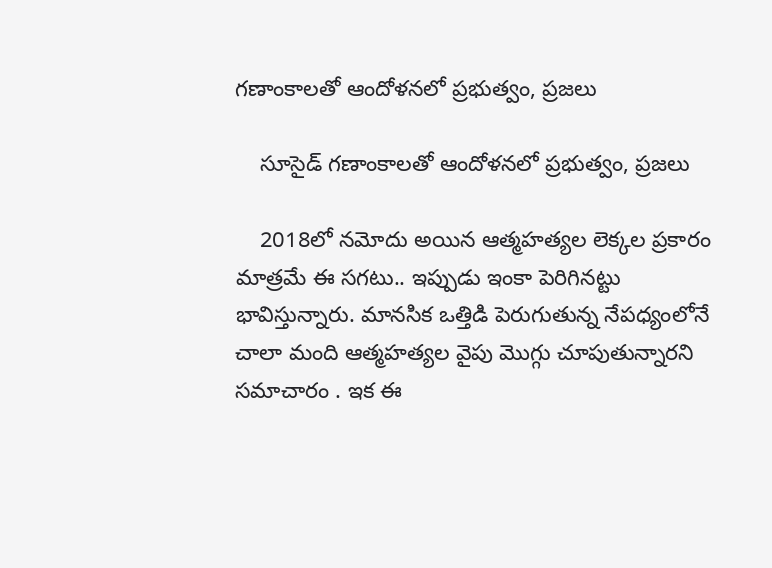గణాంకాలతో ఆందోళనలో ప్రభుత్వం, ప్రజలు

    సూసైడ్ గణాంకాలతో ఆందోళనలో ప్రభుత్వం, ప్రజలు

    2018లో నమోదు అయిన ఆత్మహత్యల లెక్కల ప్రకారం మాత్రమే ఈ సగటు.. ఇప్పుడు ఇంకా పెరిగినట్టు భావిస్తున్నారు. మానసిక ఒత్తిడి పెరుగుతున్న నేపధ్యంలోనే చాలా మంది ఆత్మహత్యల వైపు మొగ్గు చూపుతున్నారని సమాచారం . ఇక ఈ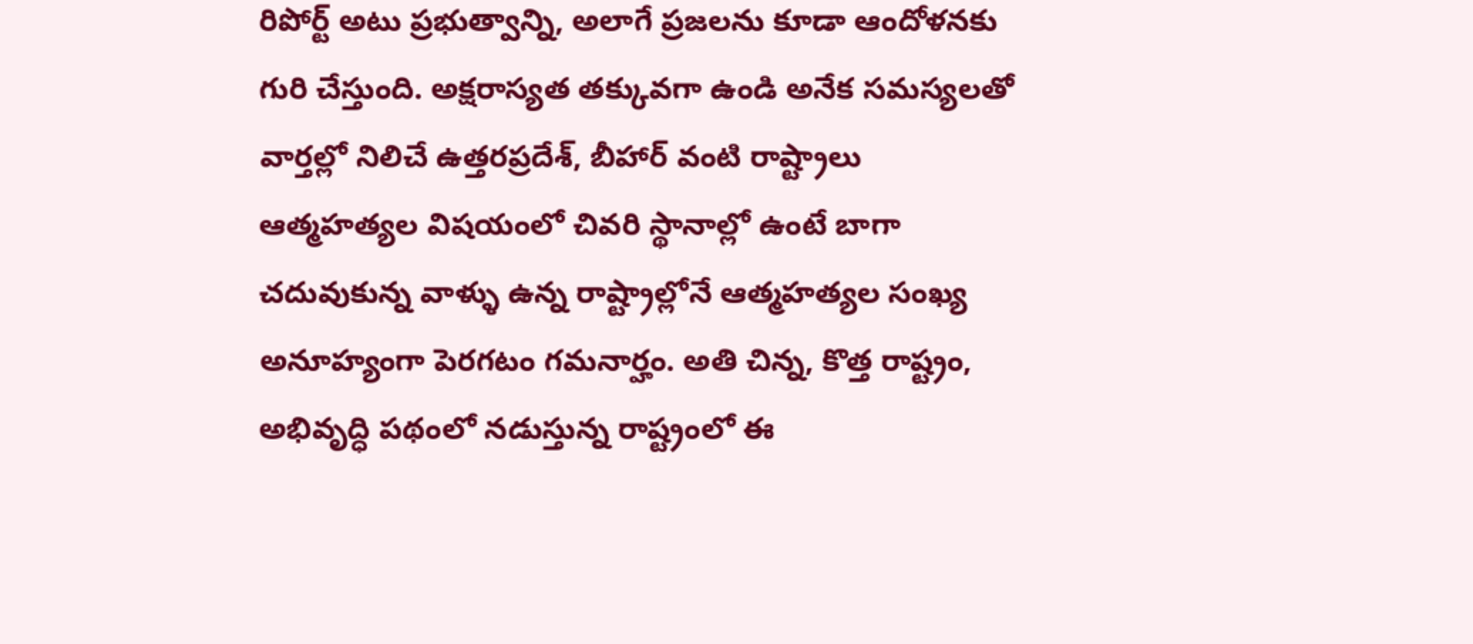రిపోర్ట్ అటు ప్రభుత్వాన్ని, అలాగే ప్రజలను కూడా ఆందోళనకు గురి చేస్తుంది. అక్షరాస్యత తక్కువగా ఉండి అనేక సమస్యలతో వార్తల్లో నిలిచే ఉత్తరప్రదేశ్, బీహార్ వంటి రాష్ట్రాలు ఆత్మహత్యల విషయంలో చివరి స్థానాల్లో ఉంటే బాగా చదువుకున్న వాళ్ళు ఉన్న రాష్ట్రాల్లోనే ఆత్మహత్యల సంఖ్య అనూహ్యంగా పెరగటం గమనార్హం. అతి చిన్న, కొత్త రాష్ట్రం, అభివృద్ధి పథంలో నడుస్తున్న రాష్ట్రంలో ఈ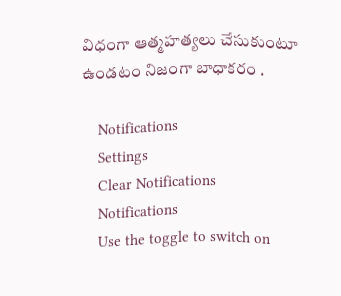విధంగా ఆత్మహత్యలు చేసుకుంటూ ఉండటం నిజంగా బాధాకరం .

    Notifications
    Settings
    Clear Notifications
    Notifications
    Use the toggle to switch on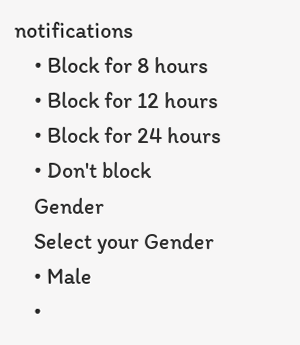notifications
    • Block for 8 hours
    • Block for 12 hours
    • Block for 24 hours
    • Don't block
    Gender
    Select your Gender
    • Male
    •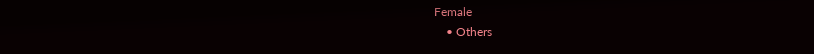Female
    • Others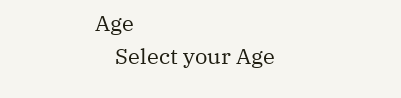Age
    Select your Age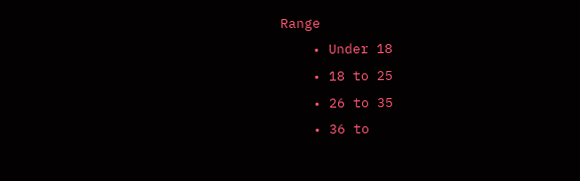Range
    • Under 18
    • 18 to 25
    • 26 to 35
    • 36 to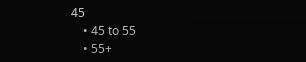45
    • 45 to 55
    • 55+